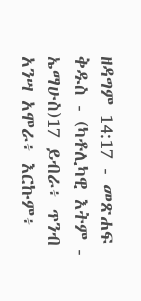ዘዳግም 14:17 - መጽሐፍ ቅዱስ - (ካቶሊካዊ እትም - ኤማሁስ)17 ይብራ፥ ጥንብ አንሣ አሞራ፥ እርኩም፥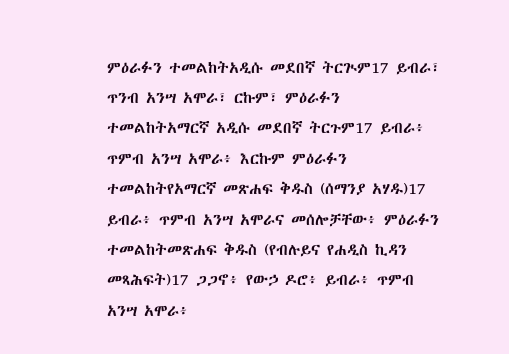ምዕራፉን ተመልከትአዲሱ መደበኛ ትርጒም17 ይብራ፣ ጥንብ አንሣ አሞራ፣ ርኩም፣ ምዕራፉን ተመልከትአማርኛ አዲሱ መደበኛ ትርጉም17 ይብራ፥ ጥምብ አንሣ አሞራ፥ እርኩም ምዕራፉን ተመልከትየአማርኛ መጽሐፍ ቅዱስ (ሰማንያ አሃዱ)17 ይብራ፥ ጥምብ አንሣ አሞራና መሰሎቻቸው፥ ምዕራፉን ተመልከትመጽሐፍ ቅዱስ (የብሉይና የሐዲስ ኪዳን መጻሕፍት)17 ጋጋኖ፥ የውኃ ዶሮ፥ ይብራ፥ ጥምብ አንሣ አሞራ፥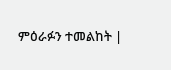ምዕራፉን ተመልከት |